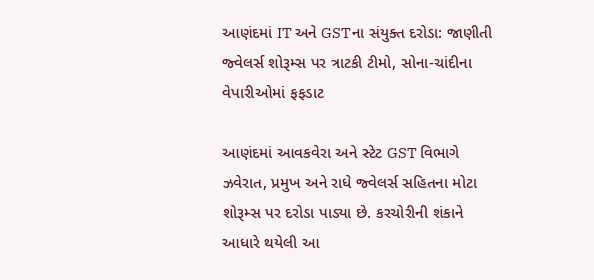આણંદમાં IT અને GSTના સંયુક્ત દરોડા: જાણીતી જ્વેલર્સ શોરૂમ્સ પર ત્રાટકી ટીમો, સોના-ચાંદીના વેપારીઓમાં ફફડાટ

આણંદમાં આવકવેરા અને સ્ટેટ GST વિભાગે ઝવેરાત, પ્રમુખ અને રાધે જ્વેલર્સ સહિતના મોટા શોરૂમ્સ પર દરોડા પાડ્યા છે. કરચોરીની શંકાને આધારે થયેલી આ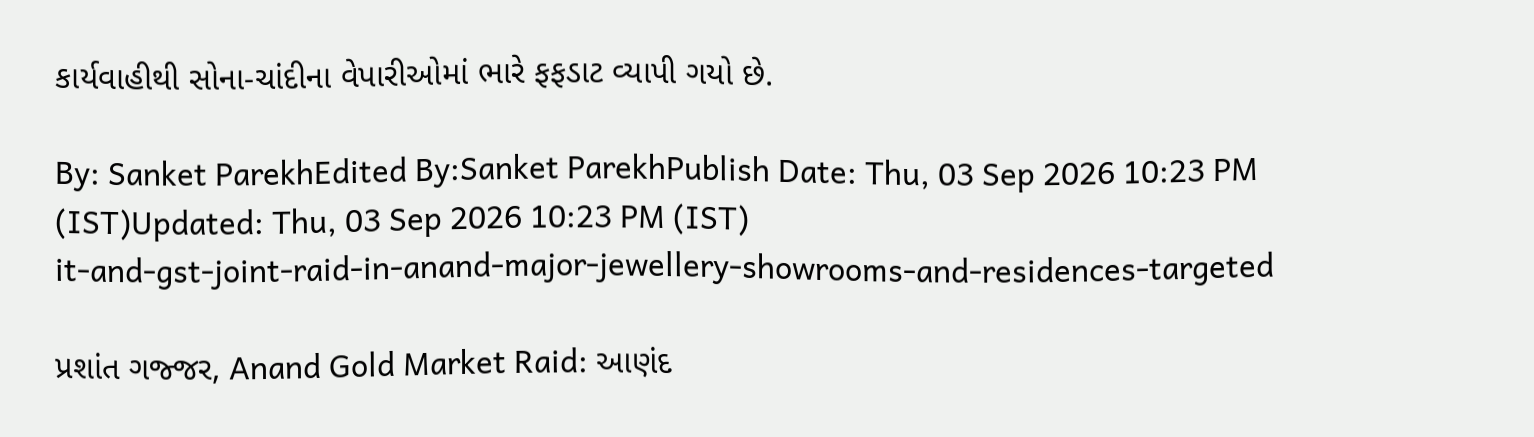કાર્યવાહીથી સોના-ચાંદીના વેપારીઓમાં ભારે ફફડાટ વ્યાપી ગયો છે.

By: Sanket ParekhEdited By:Sanket ParekhPublish Date: Thu, 03 Sep 2026 10:23 PM (IST)Updated: Thu, 03 Sep 2026 10:23 PM (IST)
it-and-gst-joint-raid-in-anand-major-jewellery-showrooms-and-residences-targeted

પ્રશાંત ગજ્જર, Anand Gold Market Raid: આણંદ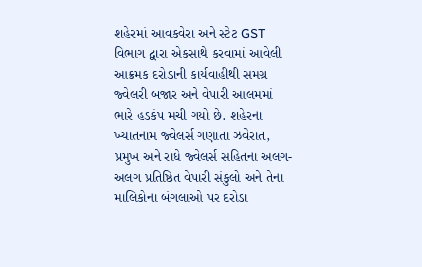શહેરમાં આવકવેરા અને સ્ટેટ GST વિભાગ દ્વારા એકસાથે કરવામાં આવેલી આક્રમક દરોડાની કાર્યવાહીથી સમગ્ર જ્વેલરી બજાર અને વેપારી આલમમાં ભારે હડકંપ મચી ગયો છે. શહેરના ખ્યાતનામ જ્વેલર્સ ગણાતા ઝવેરાત, પ્રમુખ અને રાધે જ્વેલર્સ સહિતના અલગ-અલગ પ્રતિષ્ઠિત વેપારી સંકુલો અને તેના માલિકોના બંગલાઓ પર દરોડા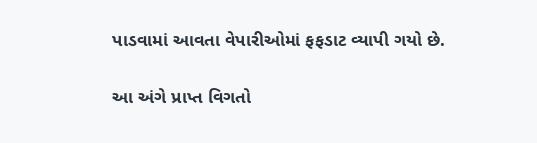પાડવામાં આવતા વેપારીઓમાં ફફડાટ વ્યાપી ગયો છે.

આ અંગે પ્રાપ્ત વિગતો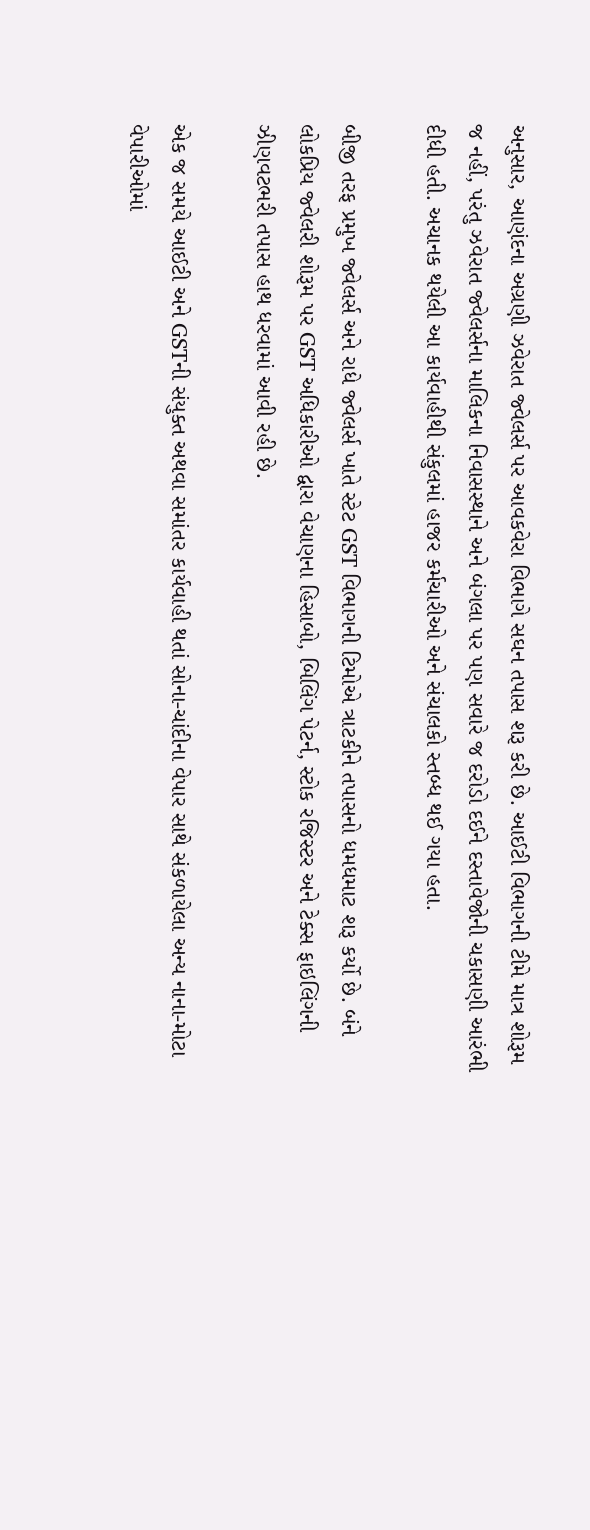અનુસાર, આણંદના અગ્રણી ઝવેરાત જ્વેલર્સ પર આવકવેરા વિભાગે સઘન તપાસ શરૂ કરી છે. આઈટી વિભાગની ટીમે માત્ર શોરૂમ જ નહીં, પરંતુ ઝવેરાત જ્વેલર્સના માલિકના નિવાસસ્થાને અને બંગલા પર પણ સવારે જ દરોડો દઈને દસ્તાવેજોની ચકાસણી આરંભી દીધી હતી. અચાનક થયેલી આ કાર્યવાહીથી સંકુલમાં હાજર કર્મચારીઓ અને સંચાલકો સ્તબ્ધ થઈ ગયા હતા.

બીજી તરફ પ્રમુખ જ્વેલર્સ અને રાધે જ્વેલર્સ ખાતે સ્ટેટ GST વિભાગની ટિમોએ ત્રાટકીને તપાસનો ધમધમાટ શરૂ કર્યો છે. બંને લોકપ્રિય જ્વેલરી શોરૂમ પર GST અધિકારીઓ દ્વારા વેચાણના હિસાબો, બિલિંગ પેટર્ન, સ્ટોક રજિસ્ટર અને ટેક્સ ફાઇલિંગની ઝીણવટભરી તપાસ હાથ ધરવામાં આવી રહી છે.

એક જ સમયે આઈટી અને GSTની સંયુક્ત અથવા સમાંતર કાર્યવાહી થતાં સોના-ચાંદીના વેપાર સાથે સંકળાયેલા અન્ય નાના-મોટા વેપારીઓમાં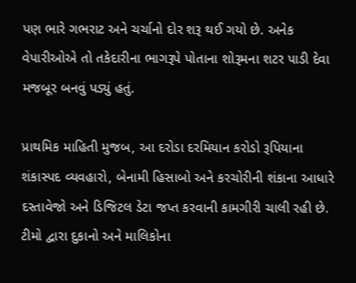પણ ભારે ગભરાટ અને ચર્ચાનો દોર શરૂ થઈ ગયો છે. અનેક વેપારીઓએ તો તકેદારીના ભાગરૂપે પોતાના શોરૂમના શટર પાડી દેવા મજબૂર બનવું પડ્યું હતું.

પ્રાથમિક માહિતી મુજબ, આ દરોડા દરમિયાન કરોડો રૂપિયાના શંકાસ્પદ વ્યવહારો, બેનામી હિસાબો અને કરચોરીની શંકાના આધારે દસ્તાવેજો અને ડિજિટલ ડેટા જપ્ત કરવાની કામગીરી ચાલી રહી છે. ટીમો દ્વારા દુકાનો અને માલિકોના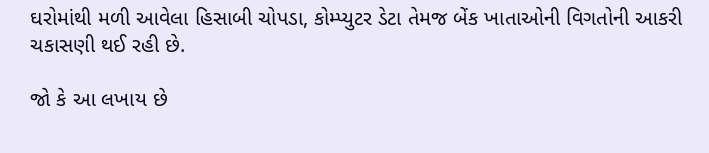ઘરોમાંથી મળી આવેલા હિસાબી ચોપડા, કોમ્પ્યુટર ડેટા તેમજ બેંક ખાતાઓની વિગતોની આકરી ચકાસણી થઈ રહી છે.

જો કે આ લખાય છે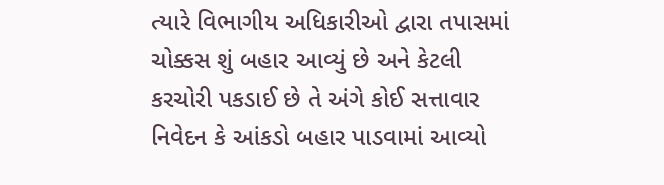ત્યારે વિભાગીય અધિકારીઓ દ્વારા તપાસમાં ચોક્કસ શું બહાર આવ્યું છે અને કેટલી કરચોરી પકડાઈ છે તે અંગે કોઈ સત્તાવાર નિવેદન કે આંકડો બહાર પાડવામાં આવ્યો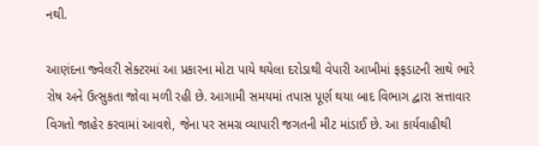નથી.

આણંદના જ્વેલરી સેક્ટરમાં આ પ્રકારના મોટા પાયે થયેલા દરોડાથી વેપારી આખીમાં ફફડાટની સાથે ભારે રોષ અને ઉત્સુકતા જોવા મળી રહી છે. આગામી સમયમાં તપાસ પૂર્ણ થયા બાદ વિભાગ દ્વારા સત્તાવાર વિગતો જાહેર કરવામાં આવશે, જેના પર સમગ્ર વ્યાપારી જગતની મીટ માંડાઈ છે. આ કાર્યવાહીથી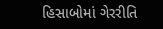હિસાબોમાં ગેરરીતિ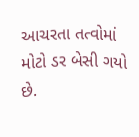આચરતા તત્વોમાં મોટો ડર બેસી ગયો છે.